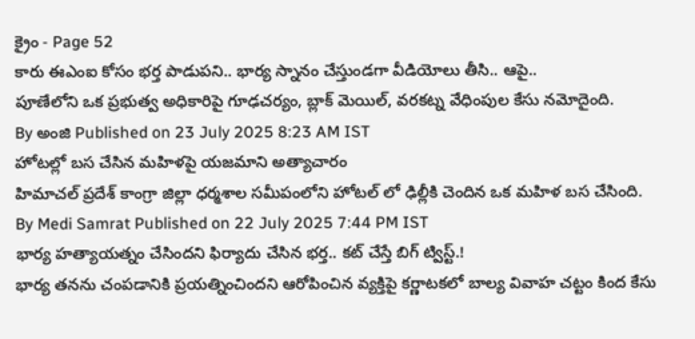క్రైం - Page 52
కారు ఈఎంఐ కోసం భర్త పాడుపని.. భార్య స్నానం చేస్తుండగా వీడియోలు తీసి.. ఆపై..
పూణేలోని ఒక ప్రభుత్వ అధికారిపై గూఢచర్యం, బ్లాక్ మెయిల్, వరకట్న వేధింపుల కేసు నమోదైంది.
By అంజి Published on 23 July 2025 8:23 AM IST
హోటల్లో బస చేసిన మహిళపై యజమాని అత్యాచారం
హిమాచల్ ప్రదేశ్ కాంగ్రా జిల్లా ధర్మశాల సమీపంలోని హోటల్ లో ఢిల్లీకి చెందిన ఒక మహిళ బస చేసింది.
By Medi Samrat Published on 22 July 2025 7:44 PM IST
భార్య హత్యాయత్నం చేసిందని ఫిర్యాదు చేసిన భర్త.. కట్ చేస్తే బిగ్ ట్విస్ట్.!
భార్య తనను చంపడానికి ప్రయత్నించిందని ఆరోపించిన వ్యక్తిపై కర్ణాటకలో బాల్య వివాహ చట్టం కింద కేసు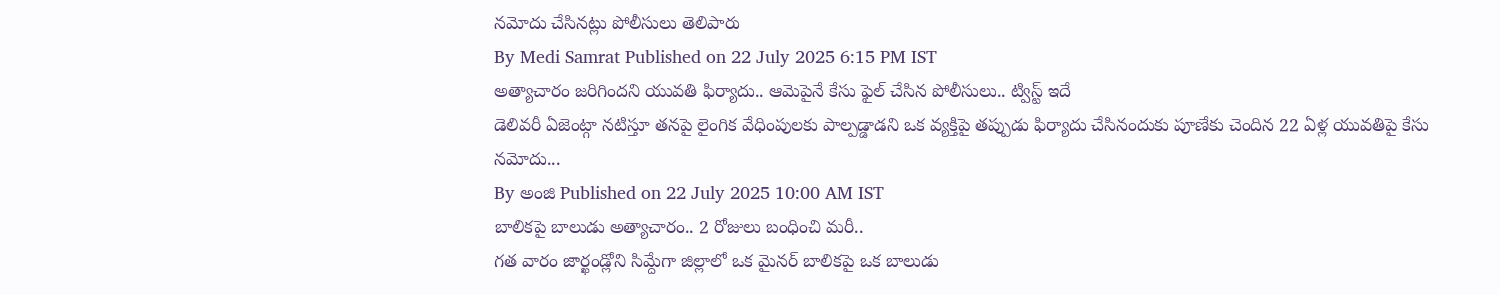నమోదు చేసినట్లు పోలీసులు తెలిపారు
By Medi Samrat Published on 22 July 2025 6:15 PM IST
అత్యాచారం జరిగిందని యువతి ఫిర్యాదు.. ఆమెపైనే కేసు ఫైల్ చేసిన పోలీసులు.. ట్విస్ట్ ఇదే
డెలివరీ ఏజెంట్గా నటిస్తూ తనపై లైంగిక వేధింపులకు పాల్పడ్డాడని ఒక వ్యక్తిపై తప్పుడు ఫిర్యాదు చేసినందుకు పూణేకు చెందిన 22 ఏళ్ల యువతిపై కేసు నమోదు...
By అంజి Published on 22 July 2025 10:00 AM IST
బాలికపై బాలుడు అత్యాచారం.. 2 రోజులు బంధించి మరీ..
గత వారం జార్ఖండ్లోని సిమ్దేగా జిల్లాలో ఒక మైనర్ బాలికపై ఒక బాలుడు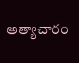అత్యాచారం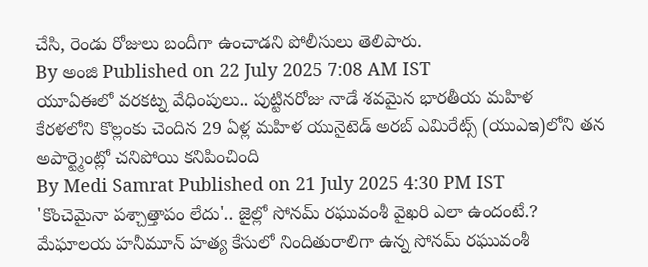చేసి, రెండు రోజులు బందీగా ఉంచాడని పోలీసులు తెలిపారు.
By అంజి Published on 22 July 2025 7:08 AM IST
యూఏఈలో వరకట్న వేధింపులు.. పుట్టినరోజు నాడే శవమైన భారతీయ మహిళ
కేరళలోని కొల్లంకు చెందిన 29 ఏళ్ల మహిళ యునైటెడ్ అరబ్ ఎమిరేట్స్ (యుఎఇ)లోని తన అపార్ట్మెంట్లో చనిపోయి కనిపించింది
By Medi Samrat Published on 21 July 2025 4:30 PM IST
'కొంచెమైనా పశ్చాత్తాపం లేదు'.. జైల్లో సోనమ్ రఘువంశీ వైఖరి ఎలా ఉందంటే.?
మేఘాలయ హనీమూన్ హత్య కేసులో నిందితురాలిగా ఉన్న సోనమ్ రఘువంశీ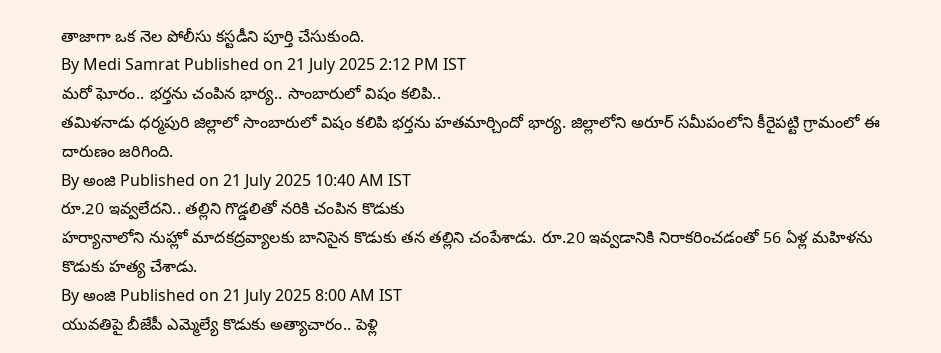తాజాగా ఒక నెల పోలీసు కస్టడీని పూర్తి చేసుకుంది.
By Medi Samrat Published on 21 July 2025 2:12 PM IST
మరో ఘోరం.. భర్తను చంపిన భార్య.. సాంబారులో విషం కలిపి..
తమిళనాడు ధర్మపురి జిల్లాలో సాంబారులో విషం కలిపి భర్తను హతమార్చిందో భార్య. జిల్లాలోని అరూర్ సమీపంలోని కీరైపట్టి గ్రామంలో ఈ దారుణం జరిగింది.
By అంజి Published on 21 July 2025 10:40 AM IST
రూ.20 ఇవ్వలేదని.. తల్లిని గొడ్డలితో నరికి చంపిన కొడుకు
హర్యానాలోని నుహ్లో మాదకద్రవ్యాలకు బానిసైన కొడుకు తన తల్లిని చంపేశాడు. రూ.20 ఇవ్వడానికి నిరాకరించడంతో 56 ఏళ్ల మహిళను కొడుకు హత్య చేశాడు.
By అంజి Published on 21 July 2025 8:00 AM IST
యువతిపై బీజేపీ ఎమ్మెల్యే కొడుకు అత్యాచారం.. పెళ్లి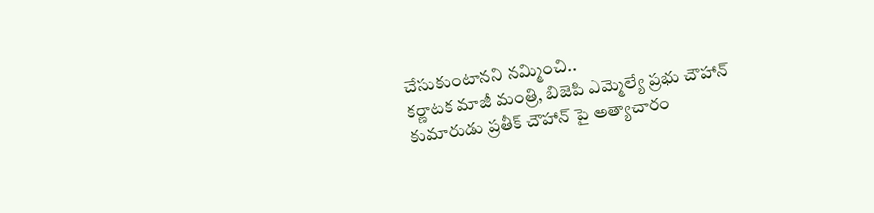చేసుకుంటానని నమ్మించి..
కర్ణాటక మాజీ మంత్రి, బిజెపి ఎమ్మెల్యే ప్రభు చౌహాన్ కుమారుడు ప్రతీక్ చౌహాన్ పై అత్యాచారం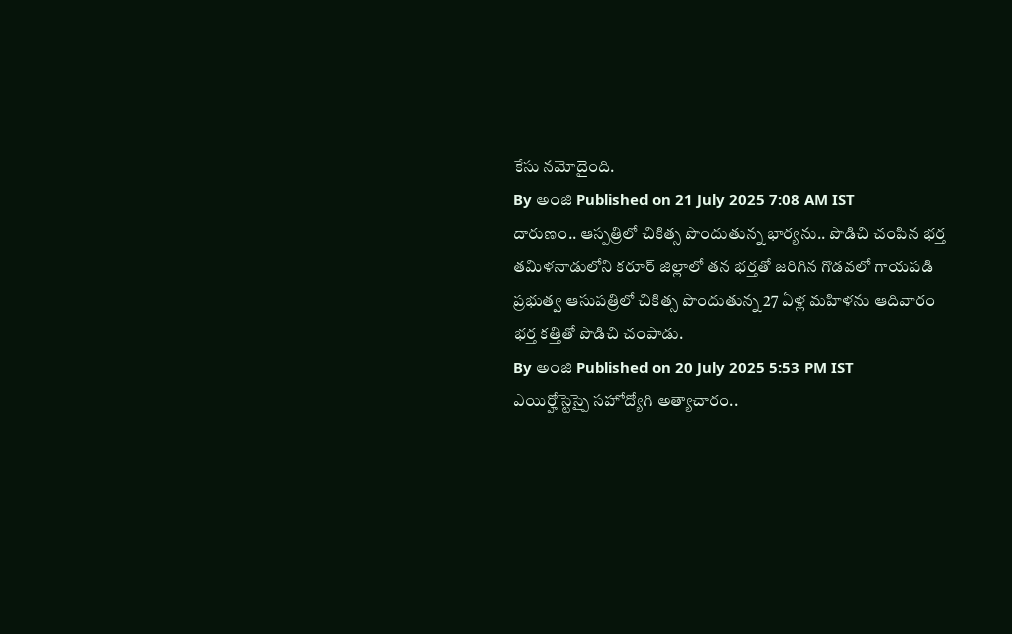కేసు నమోదైంది.
By అంజి Published on 21 July 2025 7:08 AM IST
దారుణం.. ఆస్పత్రిలో చికిత్స పొందుతున్న భార్యను.. పొడిచి చంపిన భర్త
తమిళనాడులోని కరూర్ జిల్లాలో తన భర్తతో జరిగిన గొడవలో గాయపడి ప్రభుత్వ ఆసుపత్రిలో చికిత్స పొందుతున్న 27 ఏళ్ల మహిళను ఆదివారం భర్త కత్తితో పొడిచి చంపాడు.
By అంజి Published on 20 July 2025 5:53 PM IST
ఎయిర్హోస్టెస్పై సహోద్యోగి అత్యాచారం..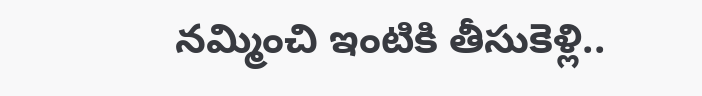నమ్మించి ఇంటికి తీసుకెళ్లి..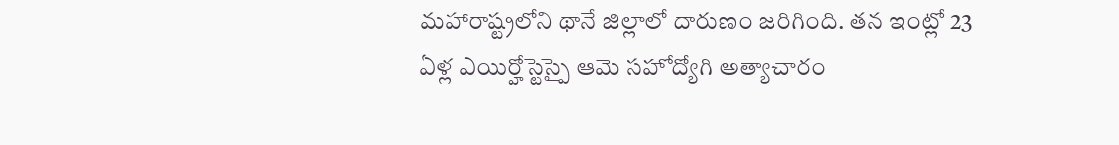మహారాష్ట్రలోని థానే జిల్లాలో దారుణం జరిగింది. తన ఇంట్లో 23 ఏళ్ల ఎయిర్హోస్టెస్పై ఆమె సహోద్యోగి అత్యాచారం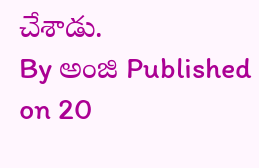చేశాడు.
By అంజి Published on 20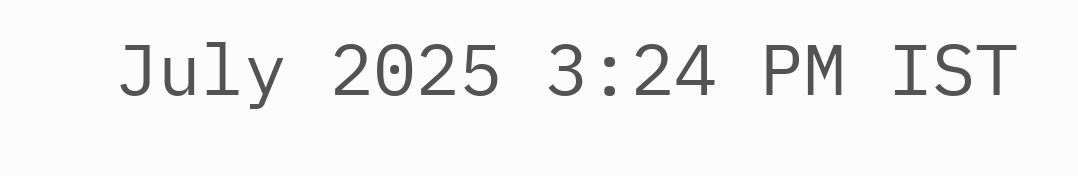July 2025 3:24 PM IST